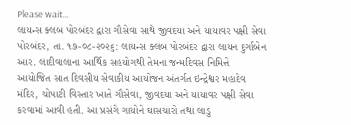Please wait...
લાયન્સ ક્લબ પોરબંદર દ્વારા ગૌસેવા સાથે જીવદયા અને યાયાવર પક્ષી સેવા પોરબંદર, તા. ૧૭-૦૮-૨૦૨૬: લાયન્સ ક્લબ પોરબંદર દ્વારા લાયન દુર્ગાબેન આર. લાદીવાલાના આર્થિક સહયોગથી તેમના જન્મદિવસ નિમિત્તે આયોજિત સાત દિવસીય સેવાકીય આયોજન અંતર્ગત ઇન્દ્રેશ્વર મહાદેવ મંદિર, ચોપાટી વિસ્તાર ખાતે ગૌસેવા, જીવદયા અને યાયાવર પક્ષી સેવા કરવામાં આવી હતી. આ પ્રસંગે ગાયોને ઘાસચારો તથા લાડુ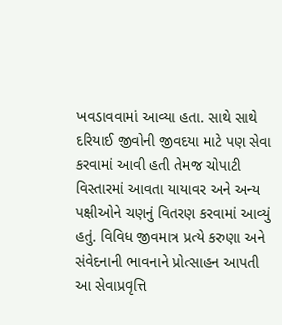ખવડાવવામાં આવ્યા હતા. સાથે સાથે દરિયાઈ જીવોની જીવદયા માટે પણ સેવા કરવામાં આવી હતી તેમજ ચોપાટી વિસ્તારમાં આવતા યાયાવર અને અન્ય પક્ષીઓને ચણનું વિતરણ કરવામાં આવ્યું હતું. વિવિધ જીવમાત્ર પ્રત્યે કરુણા અને સંવેદનાની ભાવનાને પ્રોત્સાહન આપતી આ સેવાપ્રવૃત્તિ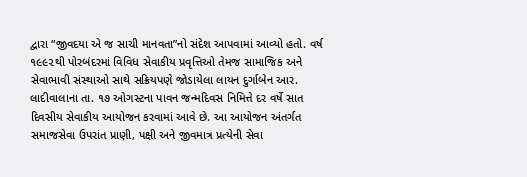દ્વારા “જીવદયા એ જ સાચી માનવતા”નો સંદેશ આપવામાં આવ્યો હતો. વર્ષ ૧૯૯૨થી પોરબંદરમાં વિવિધ સેવાકીય પ્રવૃત્તિઓ તેમજ સામાજિક અને સેવાભાવી સંસ્થાઓ સાથે સક્રિયપણે જોડાયેલા લાયન દુર્ગાબેન આર. લાદીવાલાના તા. ૧૭ ઓગસ્ટના પાવન જન્મદિવસ નિમિત્તે દર વર્ષે સાત દિવસીય સેવાકીય આયોજન કરવામાં આવે છે. આ આયોજન અંતર્ગત સમાજસેવા ઉપરાંત પ્રાણી, પક્ષી અને જીવમાત્ર પ્રત્યેની સેવા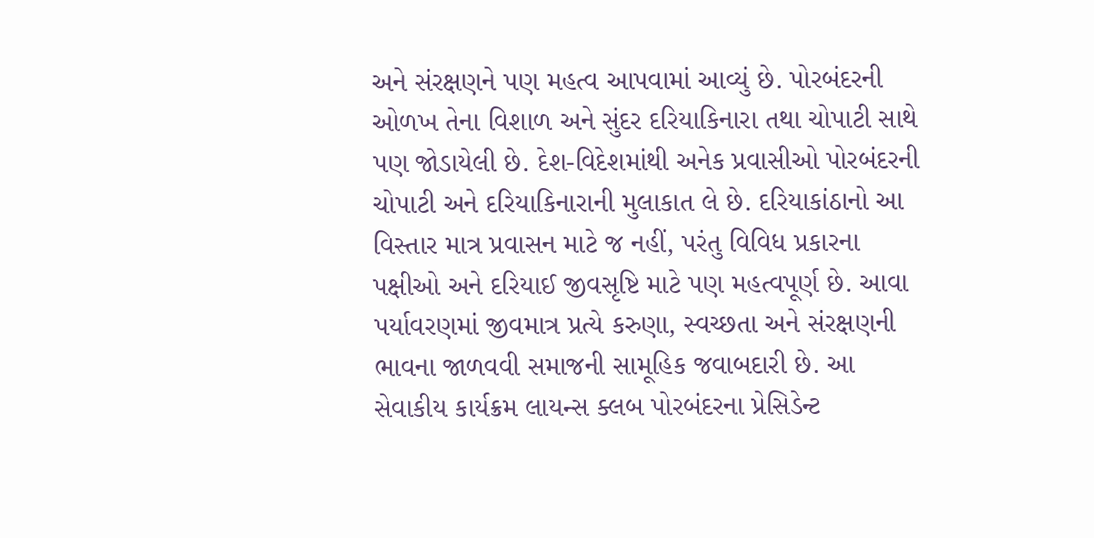અને સંરક્ષણને પણ મહત્વ આપવામાં આવ્યું છે. પોરબંદરની ઓળખ તેના વિશાળ અને સુંદર દરિયાકિનારા તથા ચોપાટી સાથે પણ જોડાયેલી છે. દેશ-વિદેશમાંથી અનેક પ્રવાસીઓ પોરબંદરની ચોપાટી અને દરિયાકિનારાની મુલાકાત લે છે. દરિયાકાંઠાનો આ વિસ્તાર માત્ર પ્રવાસન માટે જ નહીં, પરંતુ વિવિધ પ્રકારના પક્ષીઓ અને દરિયાઈ જીવસૃષ્ટિ માટે પણ મહત્વપૂર્ણ છે. આવા પર્યાવરણમાં જીવમાત્ર પ્રત્યે કરુણા, સ્વચ્છતા અને સંરક્ષણની ભાવના જાળવવી સમાજની સામૂહિક જવાબદારી છે. આ સેવાકીય કાર્યક્રમ લાયન્સ ક્લબ પોરબંદરના પ્રેસિડેન્ટ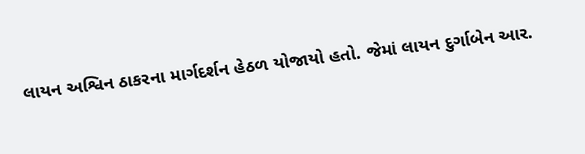લાયન અશ્વિન ઠાકરના માર્ગદર્શન હેઠળ યોજાયો હતો. જેમાં લાયન દુર્ગાબેન આર.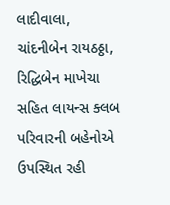લાદીવાલા, ચાંદનીબેન રાયઠઠ્ઠા, રિદ્ધિબેન માખેચા સહિત લાયન્સ ક્લબ પરિવારની બહેનોએ ઉપસ્થિત રહી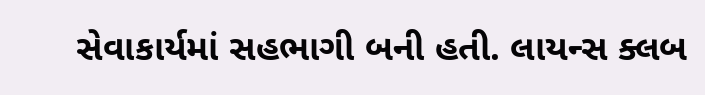સેવાકાર્યમાં સહભાગી બની હતી. લાયન્સ ક્લબ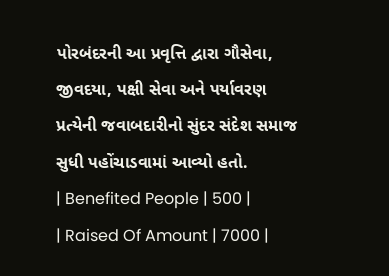પોરબંદરની આ પ્રવૃત્તિ દ્વારા ગૌસેવા, જીવદયા, પક્ષી સેવા અને પર્યાવરણ પ્રત્યેની જવાબદારીનો સુંદર સંદેશ સમાજ સુધી પહોંચાડવામાં આવ્યો હતો.
| Benefited People | 500 |
| Raised Of Amount | 7000 |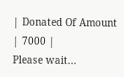| Donated Of Amount | 7000 |
Please wait...